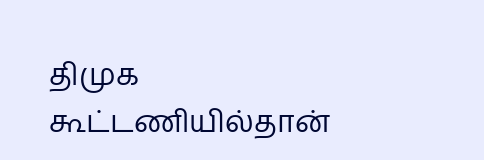திமுக கூட்டணியில்தான்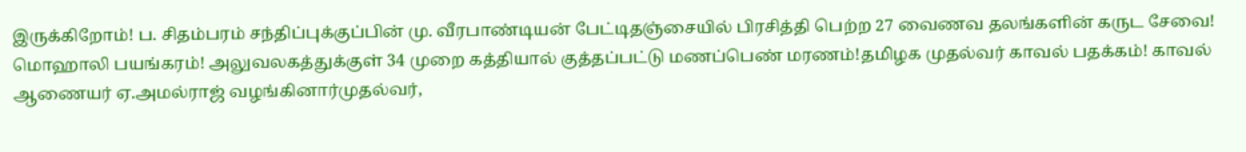இருக்கிறோம்! ப. சிதம்பரம் சந்திப்புக்குப்பின் மு. வீரபாண்டியன் பேட்டிதஞ்சையில் பிரசித்தி பெற்ற 27 வைணவ தலங்களின் கருட சேவை! மொஹாலி பயங்கரம்! அலுவலகத்துக்குள் 34 முறை கத்தியால் குத்தப்பட்டு மணப்பெண் மரணம்!தமிழக முதல்வர் காவல் பதக்கம்! காவல் ஆணையர் ஏ.அமல்ராஜ் வழங்கினார்முதல்வர்,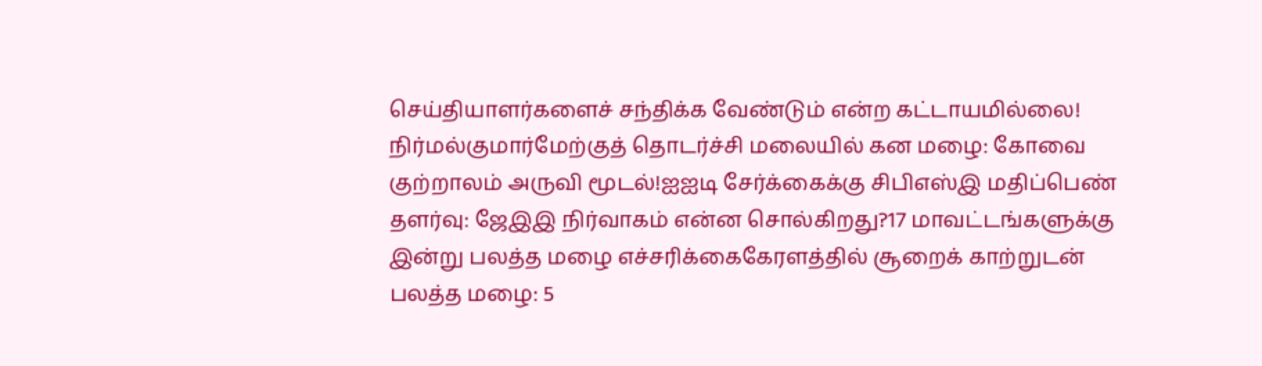செய்தியாளர்களைச் சந்திக்க வேண்டும் என்ற கட்டாயமில்லை! நிர்மல்குமார்மேற்குத் தொடர்ச்சி மலையில் கன மழை: கோவை குற்றாலம் அருவி மூடல்!ஐஐடி சேர்க்கைக்கு சிபிஎஸ்இ மதிப்பெண் தளர்வு: ஜேஇஇ நிர்வாகம் என்ன சொல்கிறது?17 மாவட்டங்களுக்கு இன்று பலத்த மழை எச்சரிக்கைகேரளத்தில் சூறைக் காற்றுடன் பலத்த மழை: 5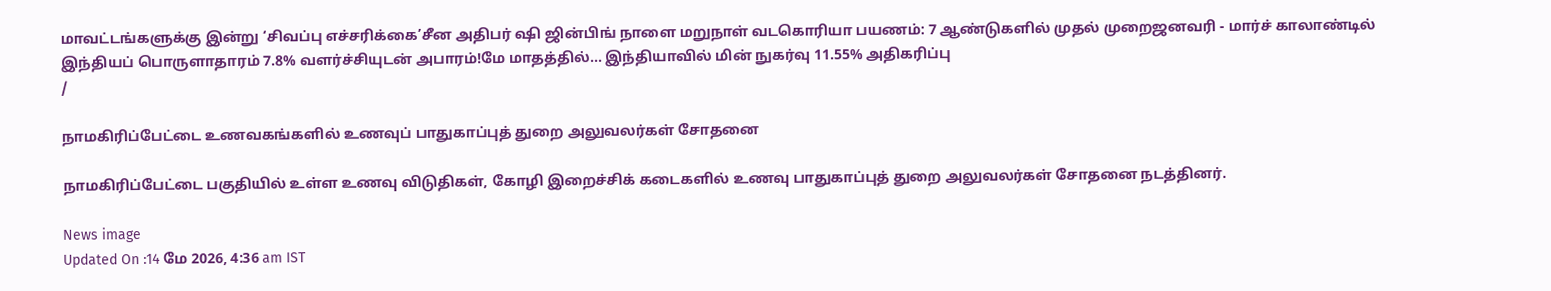மாவட்டங்களுக்கு இன்று ‘சிவப்பு எச்சரிக்கை’சீன அதிபர் ஷி ஜின்பிங் நாளை மறுநாள் வடகொரியா பயணம்: 7 ஆண்டுகளில் முதல் முறைஜனவரி - மார்ச் காலாண்டில் இந்தியப் பொருளாதாரம் 7.8% வளர்ச்சியுடன் அபாரம்!மே மாதத்தில்... இந்தியாவில் மின் நுகர்வு 11.55% அதிகரிப்பு
/

நாமகிரிப்பேட்டை உணவகங்களில் உணவுப் பாதுகாப்புத் துறை அலுவலர்கள் சோதனை

நாமகிரிப்பேட்டை பகுதியில் உள்ள உணவு விடுதிகள், கோழி இறைச்சிக் கடைகளில் உணவு பாதுகாப்புத் துறை அலுவலர்கள் சோதனை நடத்தினர்.

News image
Updated On :14 மே 2026, 4:36 am IST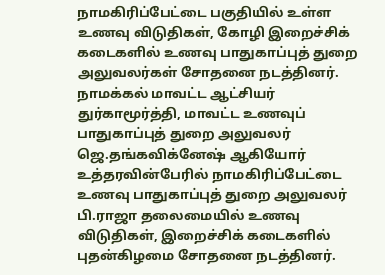நாமகிரிப்பேட்டை பகுதியில் உள்ள உணவு விடுதிகள், கோழி இறைச்சிக் கடைகளில் உணவு பாதுகாப்புத் துறை அலுவலர்கள் சோதனை நடத்தினர். நாமக்கல் மாவட்ட ஆட்சியர் துர்காமூர்த்தி, மாவட்ட உணவுப் பாதுகாப்புத் துறை அலுவலர் ஜெ.தங்கவிக்னேஷ் ஆகியோர் உத்தரவின்பேரில் நாமகிரிப்பேட்டை உணவு பாதுகாப்புத் துறை அலுவலர் பி.ராஜா தலைமையில் உணவு விடுதிகள், இறைச்சிக் கடைகளில் புதன்கிழமை சோதனை நடத்தினர்.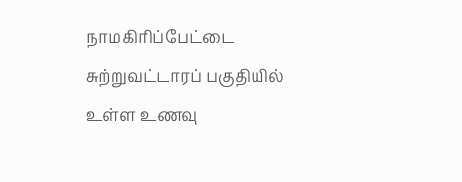நாமகிரிப்பேட்டை சுற்றுவட்டாரப் பகுதியில் உள்ள உணவு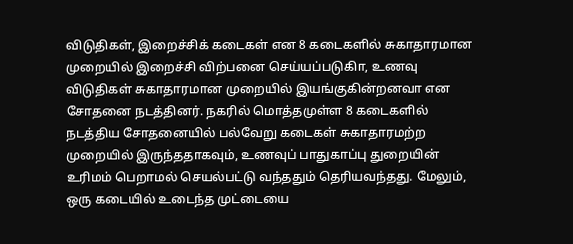விடுதிகள், இறைச்சிக் கடைகள் என 8 கடைகளில் சுகாதாரமான முறையில் இறைச்சி விற்பனை செய்யப்படுகிா, உணவு விடுதிகள் சுகாதாரமான முறையில் இயங்குகின்றனவா என சோதனை நடத்தினர். நகரில் மொத்தமுள்ள 8 கடைகளில் நடத்திய சோதனையில் பல்வேறு கடைகள் சுகாதாரமற்ற முறையில் இருந்ததாகவும், உணவுப் பாதுகாப்பு துறையின் உரிமம் பெறாமல் செயல்பட்டு வந்ததும் தெரியவந்தது. மேலும், ஒரு கடையில் உடைந்த முட்டையை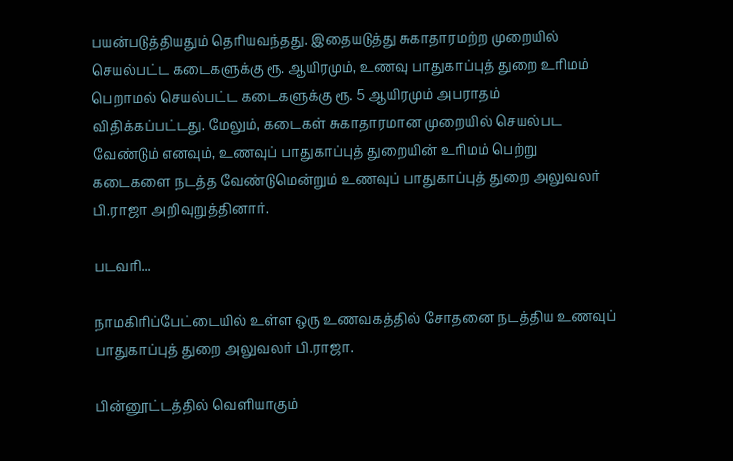பயன்படுத்தியதும் தெரியவந்தது. இதையடுத்து சுகாதாரமற்ற முறையில் செயல்பட்ட கடைகளுக்கு ரூ. ஆயிரமும், உணவு பாதுகாப்புத் துறை உரிமம் பெறாமல் செயல்பட்ட கடைகளுக்கு ரூ. 5 ஆயிரமும் அபராதம் விதிக்கப்பட்டது. மேலும், கடைகள் சுகாதாரமான முறையில் செயல்பட வேண்டும் எனவும், உணவுப் பாதுகாப்புத் துறையின் உரிமம் பெற்று கடைகளை நடத்த வேண்டுமென்றும் உணவுப் பாதுகாப்புத் துறை அலுவலர் பி.ராஜா அறிவுறுத்தினார்.

படவரி...

நாமகிரிப்பேட்டையில் உள்ள ஒரு உணவகத்தில் சோதனை நடத்திய உணவுப் பாதுகாப்புத் துறை அலுவலர் பி.ராஜா.

பின்னூட்டத்தில் வெளியாகும்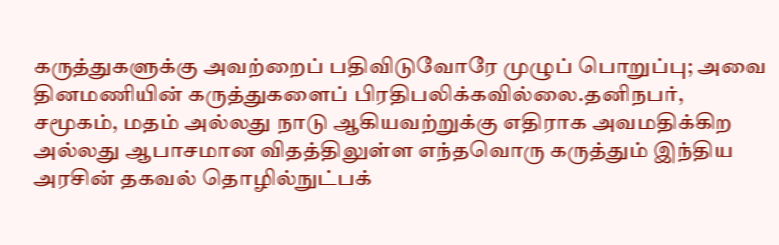கருத்துகளுக்கு அவற்றைப் பதிவிடுவோரே முழுப் பொறுப்பு; அவை தினமணியின் கருத்துகளைப் பிரதிபலிக்கவில்லை.தனிநபர், சமூகம், மதம் அல்லது நாடு ஆகியவற்றுக்கு எதிராக அவமதிக்கிற அல்லது ஆபாசமான விதத்திலுள்ள எந்தவொரு கருத்தும் இந்திய அரசின் தகவல் தொழில்நுட்பக்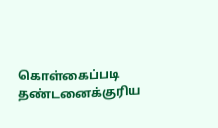கொள்கைப்படி தண்டனைக்குரிய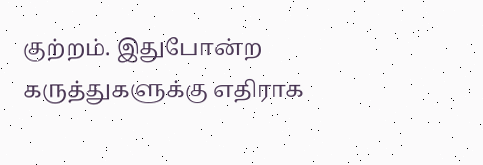குற்றம். இதுபோன்ற கருத்துகளுக்கு எதிராக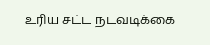உரிய சட்ட நடவடிக்கை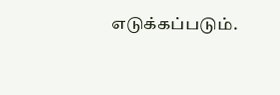எடுக்கப்படும்.